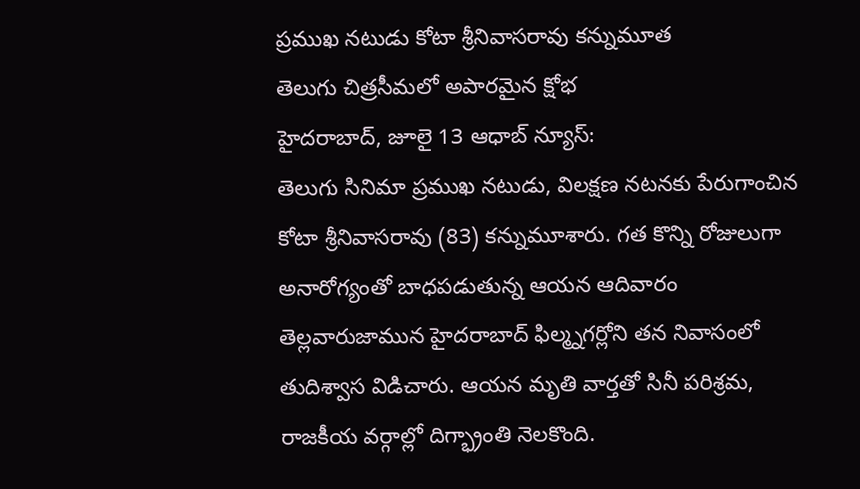ప్రముఖ నటుడు కోటా శ్రీనివాసరావు కన్నుమూత
తెలుగు చిత్రసీమలో అపారమైన క్షోభ
హైదరాబాద్, జూలై 13 ఆధాబ్ న్యూస్:
తెలుగు సినిమా ప్రముఖ నటుడు, విలక్షణ నటనకు పేరుగాంచిన కోటా శ్రీనివాసరావు (83) కన్నుమూశారు. గత కొన్ని రోజులుగా అనారోగ్యంతో బాధపడుతున్న ఆయన ఆదివారం తెల్లవారుజామున హైదరాబాద్ ఫిల్మ్నగర్లోని తన నివాసంలో తుదిశ్వాస విడిచారు. ఆయన మృతి వార్తతో సినీ పరిశ్రమ, రాజకీయ వర్గాల్లో దిగ్భ్రాంతి నెలకొంది.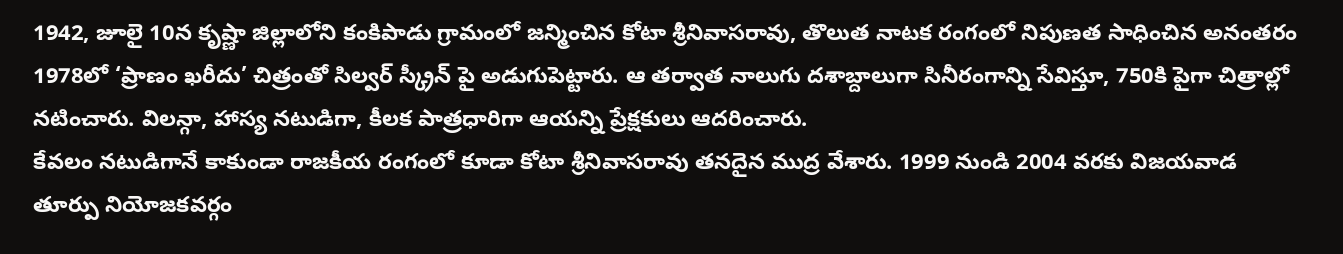1942, జూలై 10న కృష్ణా జిల్లాలోని కంకిపాడు గ్రామంలో జన్మించిన కోటా శ్రీనివాసరావు, తొలుత నాటక రంగంలో నిపుణత సాధించిన అనంతరం 1978లో ‘ప్రాణం ఖరీదు’ చిత్రంతో సిల్వర్ స్క్రీన్ పై అడుగుపెట్టారు. ఆ తర్వాత నాలుగు దశాబ్దాలుగా సినీరంగాన్ని సేవిస్తూ, 750కి పైగా చిత్రాల్లో నటించారు. విలన్గా, హాస్య నటుడిగా, కీలక పాత్రధారిగా ఆయన్ని ప్రేక్షకులు ఆదరించారు.
కేవలం నటుడిగానే కాకుండా రాజకీయ రంగంలో కూడా కోటా శ్రీనివాసరావు తనదైన ముద్ర వేశారు. 1999 నుండి 2004 వరకు విజయవాడ తూర్పు నియోజకవర్గం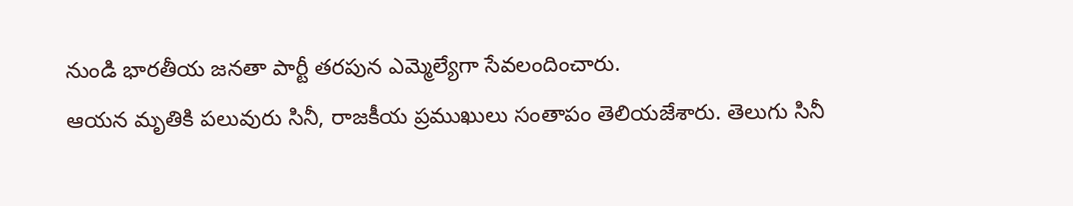నుండి భారతీయ జనతా పార్టీ తరపున ఎమ్మెల్యేగా సేవలందించారు.
ఆయన మృతికి పలువురు సినీ, రాజకీయ ప్రముఖులు సంతాపం తెలియజేశారు. తెలుగు సినీ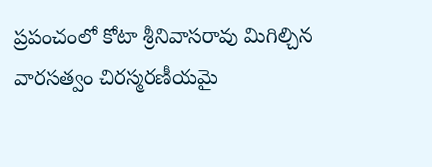ప్రపంచంలో కోటా శ్రీనివాసరావు మిగిల్చిన వారసత్వం చిరస్మరణీయమై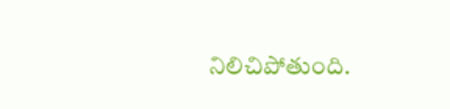నిలిచిపోతుంది.